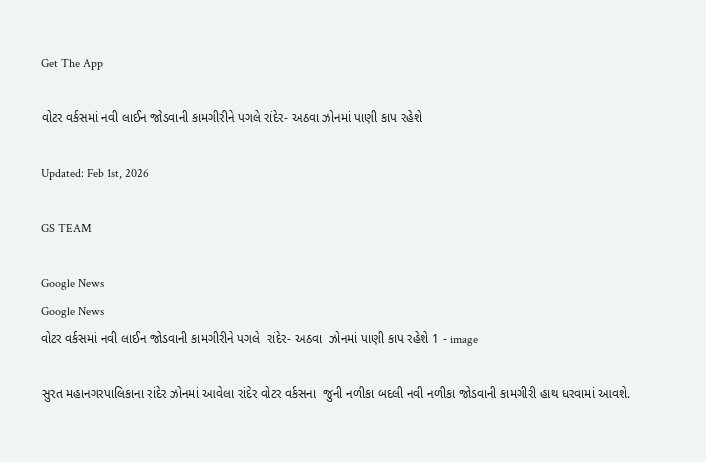Get The App

વોટર વર્કસમાં નવી લાઈન જોડવાની કામગીરીને પગલે રાંદેર- અઠવા ઝોનમાં પાણી કાપ રહેશે

Updated: Feb 1st, 2026

GS TEAM

Google News
Google News
વોટર વર્કસમાં નવી લાઈન જોડવાની કામગીરીને પગલે  રાંદેર- અઠવા  ઝોનમાં પાણી કાપ રહેશે 1 - image

સુરત મહાનગરપાલિકાના રાંદેર ઝોનમાં આવેલા રાંદેર વોટર વર્કસના  જુની નળીકા બદલી નવી નળીકા જોડવાની કામગીરી હાથ ધરવામાં આવશે.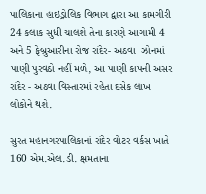પાલિકાના હાઇડ્રોલિક વિભાગ દ્વારા આ કામગીરી 24 કલાક સુધી ચાલશે તેના કારણે આગામી 4 અને 5 ફેબ્રુઆરીના રોજ રાંદેર- અઠવા  ઝોનમાં પાણી પુરવઠો નહીં મળે, આ પાણી કાપની અસર રાંદેર - અઠવા વિસ્તારમાં રહેતા દસેક લાખ લોકોને થશે.

સુરત મહાનગરપાલિકાનાં રાંદેર વોટર વર્કસ ખાતે 160 એમ.એલ.ડી. ક્ષમતાના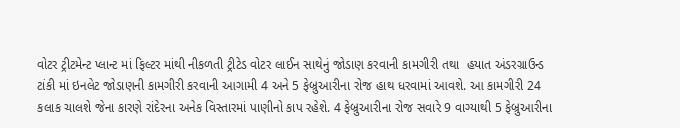વોટર ટ્રીટમેન્ટ પ્લાન્ટ માં ફિલ્ટર માંથી નીકળતી ટ્રીટેડ વોટર લાઈન સાથેનું જોડાણ કરવાની કામગીરી તથા  હયાત અંડરગ્રાઉન્ડ ટાંકી માં ઇનલેટ જોડાણની કામગીરી કરવાની આગામી 4 અને 5 ફેબ્રુઆરીના રોજ હાથ ધરવામાં આવશે. આ કામગીરી 24 કલાક ચાલશે જેના કારણે રાંદેરના અનેક વિસ્તારમાં પાણીનો કાપ રહેશે. 4 ફેબ્રુઆરીના રોજ સવારે 9 વાગ્યાથી 5 ફેબ્રુઆરીના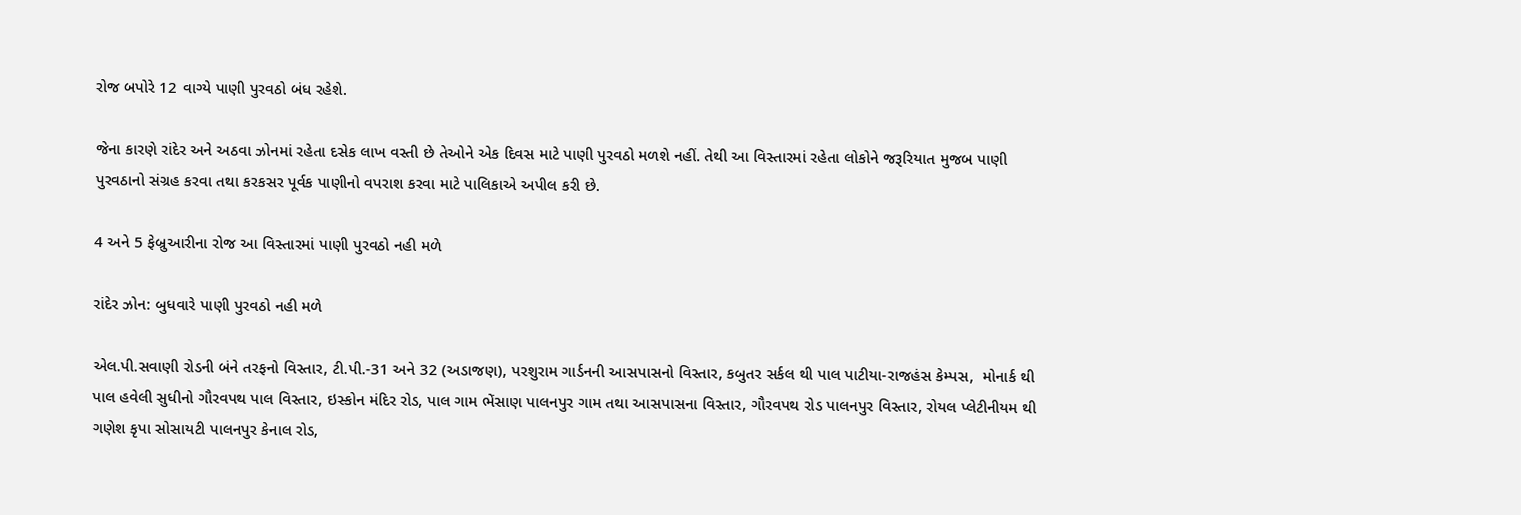રોજ બપોરે 12 વાગ્યે પાણી પુરવઠો બંધ રહેશે.

જેના કારણે રાંદેર અને અઠવા ઝોનમાં રહેતા દસેક લાખ વસ્તી છે તેઓને એક દિવસ માટે પાણી પુરવઠો મળશે નહીં. તેથી આ વિસ્તારમાં રહેતા લોકોને જરૂરિયાત મુજબ પાણી પુરવઠાનો સંગ્રહ કરવા તથા કરકસર પૂર્વક પાણીનો વપરાશ કરવા માટે પાલિકાએ અપીલ કરી છે.

4 અને 5 ફેબ્રુઆરીના રોજ આ વિસ્તારમાં પાણી પુરવઠો નહી મળે

રાંદેર ઝોન: બુધવારે પાણી પુરવઠો નહી મળે

એલ.પી.સવાણી રોડની બંને તરફનો વિસ્તાર, ટી.પી.-31 અને 32 (અડાજણ), પરશુરામ ગાર્ડનની આસપાસનો વિસ્તાર, કબુતર સર્કલ થી પાલ પાટીયા-રાજહંસ કેમ્પસ,  મોનાર્ક થી પાલ હવેલી સુધીનો ગૌરવપથ પાલ વિસ્તાર, ઇસ્કોન મંદિર રોડ, પાલ ગામ ભેંસાણ પાલનપુર ગામ તથા આસપાસના વિસ્તાર, ગૌરવપથ રોડ પાલનપુર વિસ્તાર, રોયલ પ્લેટીનીયમ થી ગણેશ કૃપા સોસાયટી પાલનપુર કેનાલ રોડ,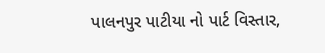પાલનપુર પાટીયા નો પાર્ટ વિસ્તાર,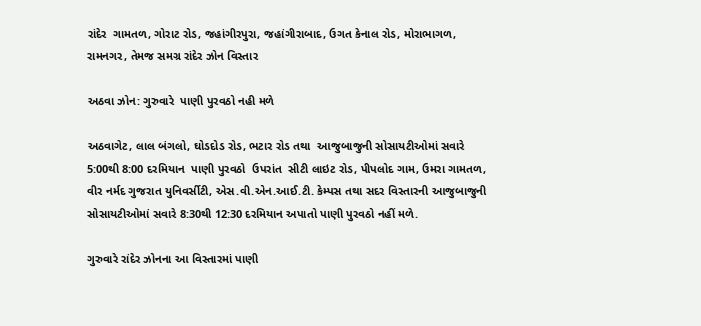રાંદેર  ગામતળ, ગોરાટ રોડ, જહાંગીરપુરા, જહાંગીરાબાદ, ઉગત કેનાલ રોડ, મોરાભાગળ, રામનગર, તેમજ સમગ્ર રાંદેર ઝોન વિસ્તાર

અઠવા ઝોન: ગુરુવારે  પાણી પુરવઠો નહી મળે

અઠવાગેટ, લાલ બંગલો, ઘોડદોડ રોડ, ભટાર રોડ તથા  આજુબાજુની સોસાયટીઓમાં સવારે 5:00થી 8:00 દરમિયાન  પાણી પુરવઠો  ઉપરાંત  સીટી લાઇટ રોડ, પીપલોદ ગામ, ઉમરા ગામતળ, વીર નર્મદ ગુજરાત યુનિવર્સીટી, એસ.વી.એન.આઈ.ટી. કેમ્પસ તથા સદર વિસ્તારની આજુબાજુની સોસાયટીઓમાં સવારે 8:30થી 12:30 દરમિયાન અપાતો પાણી પુરવઠો નહીં મળે.

ગુરુવારે રાંદેર ઝોનના આ વિસ્તારમાં પાણી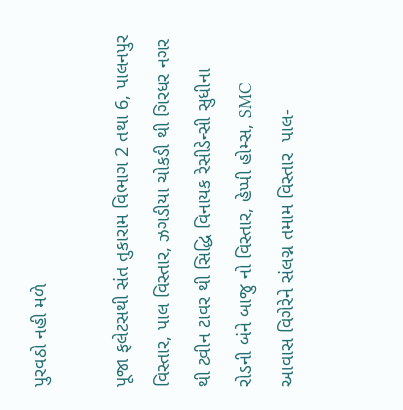પુરવઠો નહી મળે

પૂજા ફલેટસથી સંત તુકારામ વિભાગ 2 તથા 6, પાલનપુર વિસ્તાર, પાલ વિસ્તાર, ઝગડીયા ચોકડી થી ગિરધર નગર થી ટ્વીન ટાવર થી સિદ્ધિ વિનાયક રેસીડેન્સી સુધીના રોડની બંને બાજુ નો વિસ્તાર, હેપ્પી હોમ્સ, SMC આવાસ વિગેરેને સંલગ્ન તમામ વિસ્તાર  પાલ-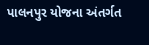પાલનપુર યોજના અંતર્ગત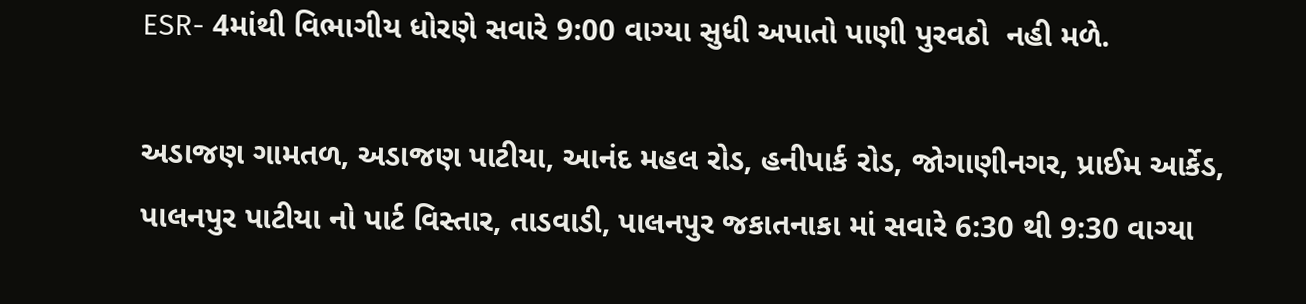ESR- 4માંથી વિભાગીય ધોરણે સવારે 9:00 વાગ્યા સુધી અપાતો પાણી પુરવઠો  નહી મળે.

અડાજણ ગામતળ, અડાજણ પાટીયા, આનંદ મહલ રોડ, હનીપાર્ક રોડ, જોગાણીનગર, પ્રાઈમ આર્કેડ, પાલનપુર પાટીયા નો પાર્ટ વિસ્તાર, તાડવાડી, પાલનપુર જકાતનાકા માં સવારે 6:30 થી 9:30 વાગ્યા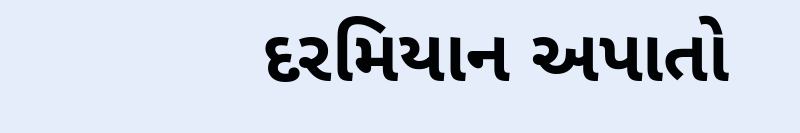દરમિયાન અપાતો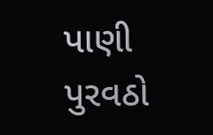પાણી પુરવઠો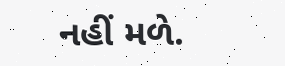નહીં મળે.